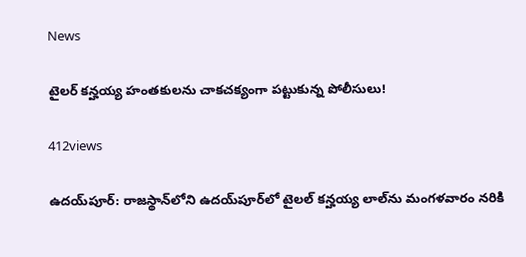News

టైల‌ర్ క‌న్హ‌య్య హంత‌కుల‌ను చాక‌చ‌క్యంగా ప‌ట్టుకున్న పోలీసులు!

412views

ఉద‌య్‌పూర్‌: రాజస్థాన్‌లోని ఉదయ్‌పూర్‌లో టైలల్‌ కన్హయ్య లాల్‌ను మంగళవారం నరికి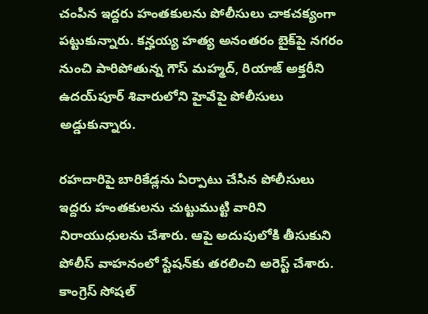చంపిన ఇద్దరు హంతకులను పోలీసులు చాకచక్యంగా పట్టుకున్నారు. కన్హయ్య హత్య అనంతరం బైక్‌పై నగరం నుంచి పారిపోతున్న గౌస్ మహ్మద్, రియాజ్ అక్తరీని ఉదయ్‌పూర్‌ శివారులోని హైవేపై పోలీసులు అడ్డుకున్నారు.

రహదారిపై బారికేడ్లను ఏర్పాటు చేసిన పోలీసులు ఇద్దరు హంతకులను చుట్టుముట్టి వారిని నిరాయుధులను చేశారు. ఆపై అదుపులోకి తీసుకుని పోలీస్‌ వాహనంలో స్టేషన్‌కు తరలించి అరెస్ట్‌ చేశారు. కాంగ్రెస్‌ సోషల్‌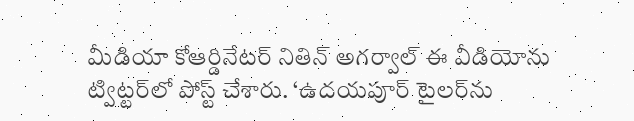మీడియా కోఆర్డినేటర్‌ నితిన్‌ అగర్వాల్ ఈ వీడియోను ట్విట్టర్‌లో పోస్ట్‌ చేశారు. ‘ఉదయపూర్ టైలర్‌ను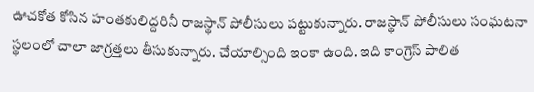ఊచకోత కోసిన హంతకులిద్దరినీ రాజస్థాన్ పోలీసులు పట్టుకున్నారు. రాజస్థాన్ పోలీసులు సంఘటనా స్థలంలో చాలా జాగ్రత్తలు తీసుకున్నారు. చేయాల్సింది ఇంకా ఉంది. ఇది కాంగ్రెస్ పాలిత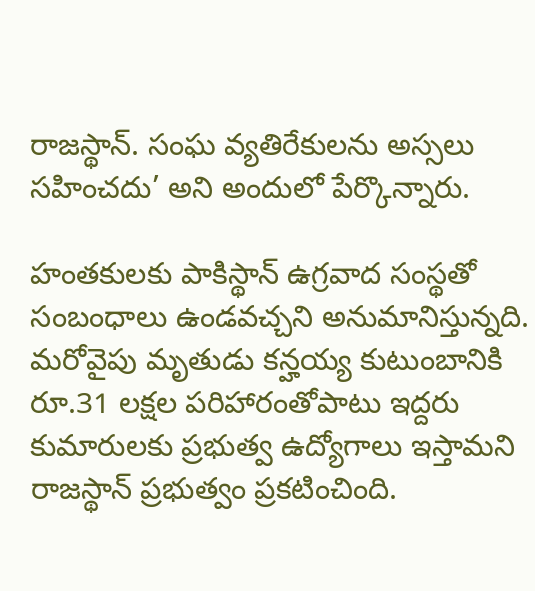రాజస్థాన్. సంఘ వ్యతిరేకులను అస్సలు సహించదు’ అని అందులో పేర్కొన్నారు.

హంతకులకు పాకిస్థాన్‌ ఉగ్రవాద సంస్థతో సంబంధాలు ఉండవచ్చని అనుమానిస్తున్నది. మరోవైపు మృతుడు కన్హయ్య కుటుంబానికి రూ.31 లక్షల పరిహారంతోపాటు ఇద్దరు కుమారులకు ప్రభుత్వ ఉద్యోగాలు ఇస్తామని రాజస్థాన్‌ ప్రభుత్వం ప్రకటించింది.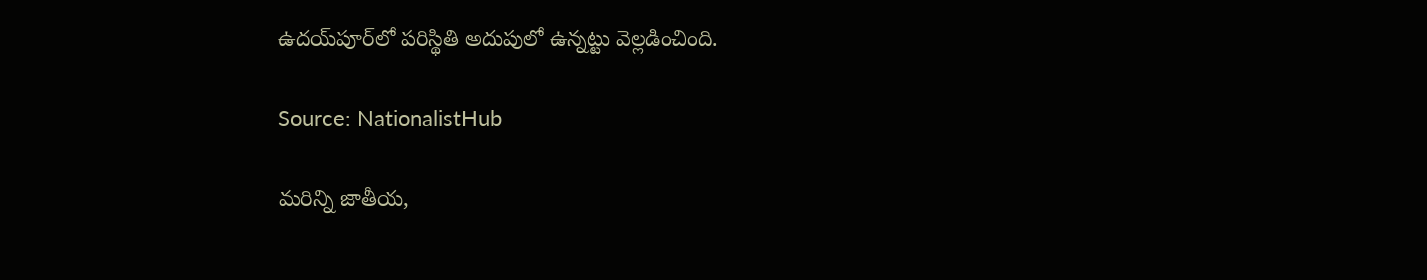ఉదయ్‌పూర్‌లో పరిస్థితి అదుపులో ఉన్నట్టు వెల్లడించింది.

Source: NationalistHub

మరిన్ని జాతీయ,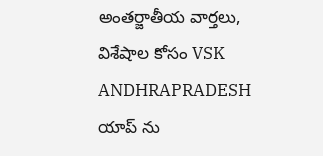అంతర్జాతీయ వార్తలు, విశేషాల కోసం VSK ANDHRAPRADESH యాప్ ను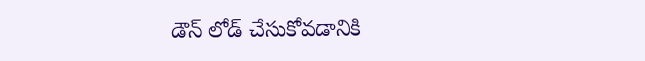డౌన్ లోడ్ చేసుకోవడానికి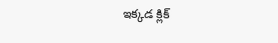ఇక్కడ క్లిక్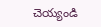చెయ్యండి